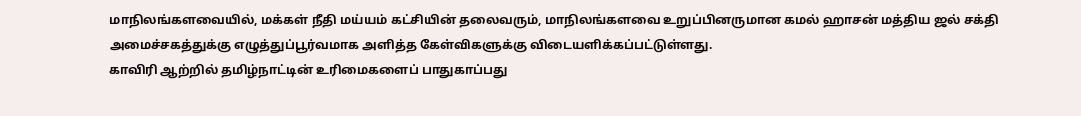மாநிலங்களவையில், மக்கள் நீதி மய்யம் கட்சியின் தலைவரும், மாநிலங்களவை உறுப்பினருமான கமல் ஹாசன் மத்திய ஜல் சக்தி அமைச்சகத்துக்கு எழுத்துப்பூர்வமாக அளித்த கேள்விகளுக்கு விடையளிக்கப்பட்டுள்ளது.
காவிரி ஆற்றில் தமிழ்நாட்டின் உரிமைகளைப் பாதுகாப்பது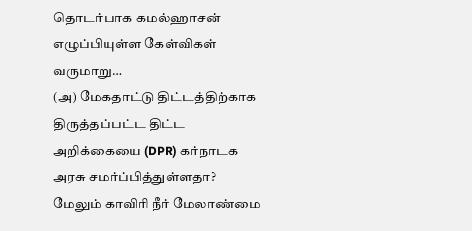தொடர்பாக கமல்ஹாசன் எழுப்பியுள்ள கேள்விகள் வருமாறு…
(அ) மேகதாட்டு திட்டத்திற்காக திருத்தப்பட்ட திட்ட அறிக்கையை (DPR) கர்நாடக அரசு சமர்ப்பித்துள்ளதா? மேலும் காவிரி நீர் மேலாண்மை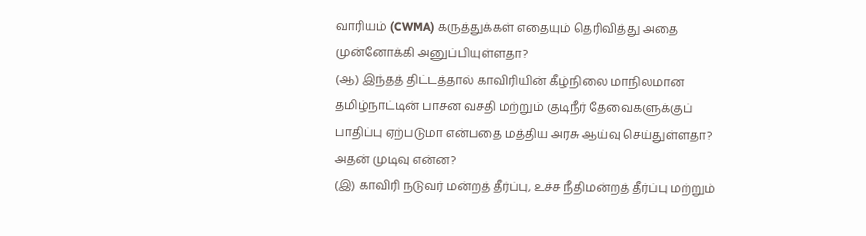வாரியம் (CWMA) கருத்துக்கள் எதையும் தெரிவித்து அதை முன்னோக்கி அனுப்பியுள்ளதா?
(ஆ) இந்தத் திட்டத்தால் காவிரியின் கீழ்நிலை மாநிலமான தமிழ்நாட்டின் பாசன வசதி மற்றும் குடிநீர் தேவைகளுக்குப் பாதிப்பு ஏற்படுமா என்பதை மத்திய அரசு ஆய்வு செய்துள்ளதா? அதன் முடிவு என்ன?
(இ) காவிரி நடுவர் மன்றத் தீர்ப்பு, உச்ச நீதிமன்றத் தீர்ப்பு மற்றும்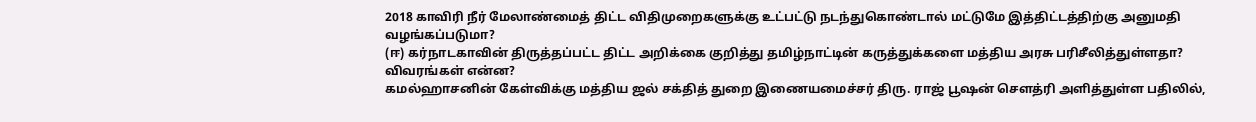2018 காவிரி நீர் மேலாண்மைத் திட்ட விதிமுறைகளுக்கு உட்பட்டு நடந்துகொண்டால் மட்டுமே இத்திட்டத்திற்கு அனுமதி வழங்கப்படுமா?
(ஈ) கர்நாடகாவின் திருத்தப்பட்ட திட்ட அறிக்கை குறித்து தமிழ்நாட்டின் கருத்துக்களை மத்திய அரசு பரிசீலித்துள்ளதா? விவரங்கள் என்ன?
கமல்ஹாசனின் கேள்விக்கு மத்திய ஜல் சக்தித் துறை இணையமைச்சர் திரு. ராஜ் பூஷன் சௌத்ரி அளித்துள்ள பதிலில்,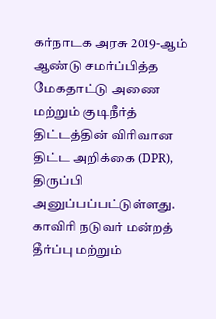கர்நாடக அரசு 2019-ஆம் ஆண்டு சமர்ப்பித்த மேகதாட்டு அணை மற்றும் குடிநீர்த் திட்டத்தின் விரிவான திட்ட அறிக்கை (DPR), திருப்பி அனுப்பப்பட்டுள்ளது.
காவிரி நடுவர் மன்றத் தீர்ப்பு மற்றும்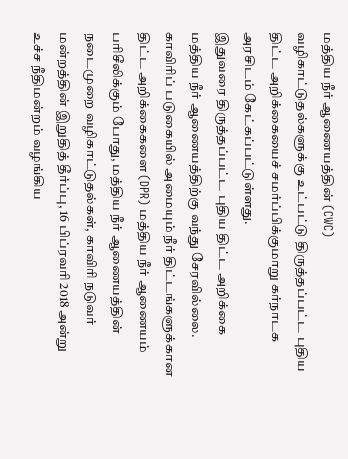மத்திய நீர் ஆணையத்தின் (CWC) வழிகாட்டுதல்களுக்கு உட்பட்டு திருத்தப்பட்ட புதிய திட்ட அறிக்கையைச் சமர்ப்பிக்குமாறு கர்நாடக அரசிடம் கேட்கப்பட்டுள்ளது.
இதுவரை திருத்தப்பட்ட புதிய திட்ட அறிக்கை மத்திய நீர் ஆணையத்திற்கு வந்து சேரவில்லை.
காவிரிப் படுகையில் அமையும் நீர் திட்டங்களுக்கான திட்ட அறிக்கைகளை (DPR) மத்திய நீர் ஆணையம் பரிசீலிக்கும் போது, மத்திய நீர் ஆணையத்தின் நடைமுறை வழிகாட்டுதல்கள், காவிரி நடுவர் மன்றத்தின் இறுதித் தீர்ப்பு, 16 பிப்ரவரி 2018 அன்று உச்ச நீதிமன்றம் வழங்கிய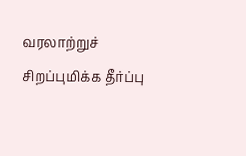வரலாற்றுச் சிறப்புமிக்க தீர்ப்பு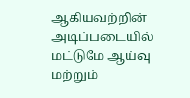ஆகியவற்றின் அடிப்படையில் மட்டுமே ஆய்வு மற்றும்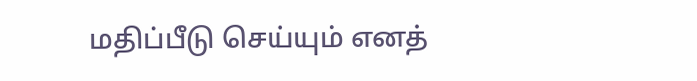மதிப்பீடு செய்யும் எனத்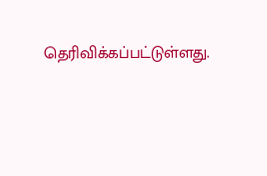தெரிவிக்கப்பட்டுள்ளது.